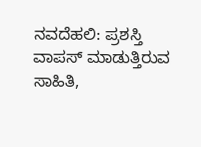ನವದೆಹಲಿ: ಪ್ರಶಸ್ತಿ ವಾಪಸ್ ಮಾಡುತ್ತಿರುವ ಸಾಹಿತಿ,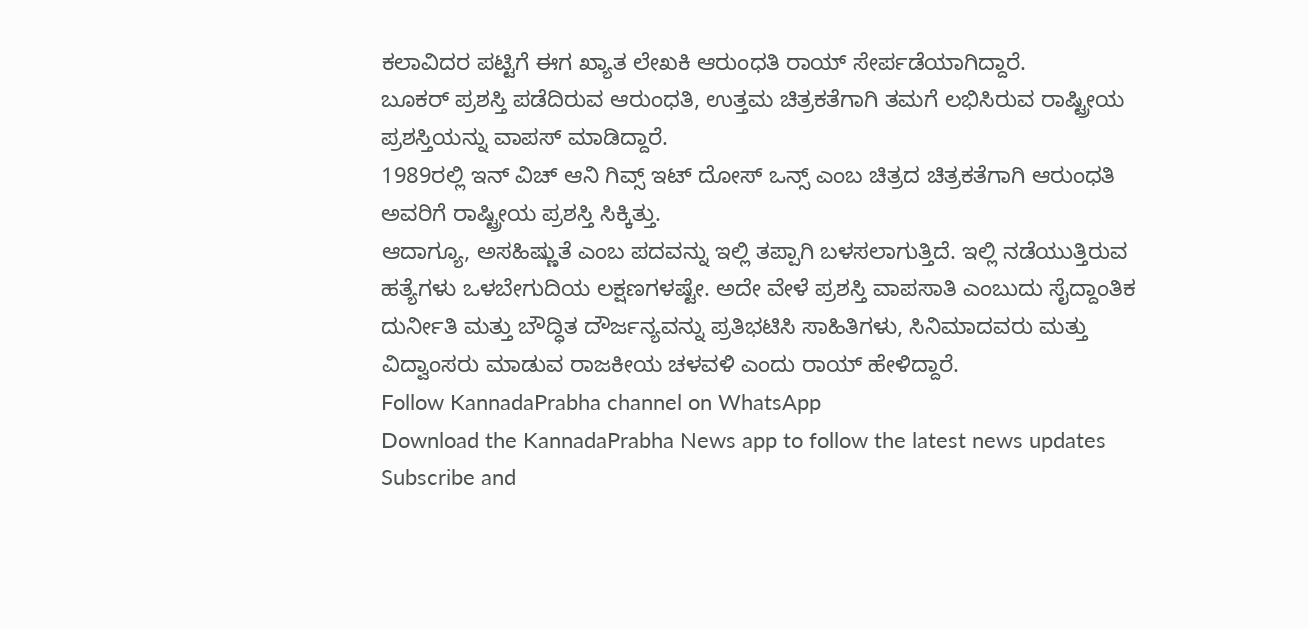ಕಲಾವಿದರ ಪಟ್ಟಿಗೆ ಈಗ ಖ್ಯಾತ ಲೇಖಕಿ ಆರುಂಧತಿ ರಾಯ್ ಸೇರ್ಪಡೆಯಾಗಿದ್ದಾರೆ.
ಬೂಕರ್ ಪ್ರಶಸ್ತಿ ಪಡೆದಿರುವ ಆರುಂಧತಿ, ಉತ್ತಮ ಚಿತ್ರಕತೆಗಾಗಿ ತಮಗೆ ಲಭಿಸಿರುವ ರಾಷ್ಟ್ರೀಯ ಪ್ರಶಸ್ತಿಯನ್ನು ವಾಪಸ್ ಮಾಡಿದ್ದಾರೆ.
1989ರಲ್ಲಿ ಇನ್ ವಿಚ್ ಆನಿ ಗಿವ್ಸ್ ಇಟ್ ದೋಸ್ ಒನ್ಸ್ ಎಂಬ ಚಿತ್ರದ ಚಿತ್ರಕತೆಗಾಗಿ ಆರುಂಧತಿ ಅವರಿಗೆ ರಾಷ್ಟ್ರೀಯ ಪ್ರಶಸ್ತಿ ಸಿಕ್ಕಿತ್ತು.
ಆದಾಗ್ಯೂ, ಅಸಹಿಷ್ಣುತೆ ಎಂಬ ಪದವನ್ನು ಇಲ್ಲಿ ತಪ್ಪಾಗಿ ಬಳಸಲಾಗುತ್ತಿದೆ. ಇಲ್ಲಿ ನಡೆಯುತ್ತಿರುವ ಹತ್ಯೆಗಳು ಒಳಬೇಗುದಿಯ ಲಕ್ಷಣಗಳಷ್ಟೇ. ಅದೇ ವೇಳೆ ಪ್ರಶಸ್ತಿ ವಾಪಸಾತಿ ಎಂಬುದು ಸೈದ್ದಾಂತಿಕ ದುರ್ನೀತಿ ಮತ್ತು ಬೌದ್ಧಿತ ದೌರ್ಜನ್ಯವನ್ನು ಪ್ರತಿಭಟಿಸಿ ಸಾಹಿತಿಗಳು, ಸಿನಿಮಾದವರು ಮತ್ತು ವಿದ್ವಾಂಸರು ಮಾಡುವ ರಾಜಕೀಯ ಚಳವಳಿ ಎಂದು ರಾಯ್ ಹೇಳಿದ್ದಾರೆ.
Follow KannadaPrabha channel on WhatsApp
Download the KannadaPrabha News app to follow the latest news updates
Subscribe and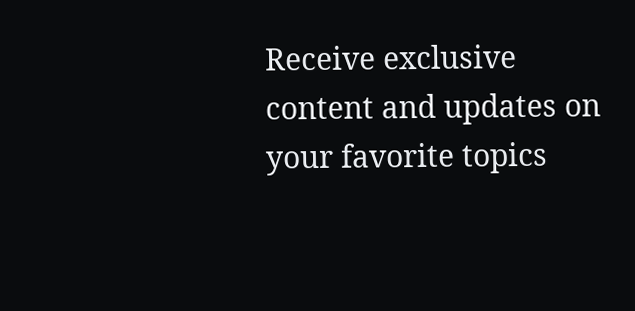Receive exclusive content and updates on your favorite topics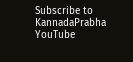Subscribe to KannadaPrabha YouTube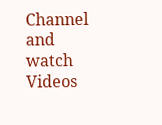Channel and watch Videos